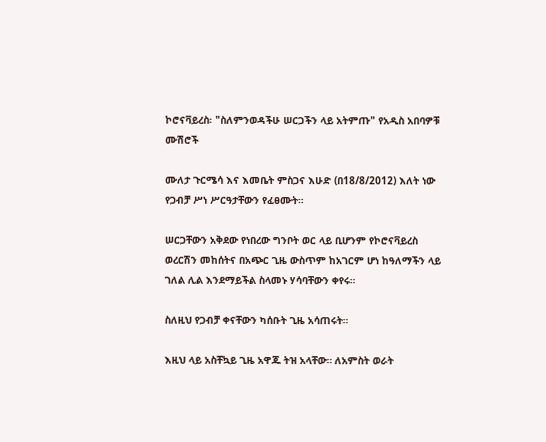ኮሮናቫይረስ፡ "ስለምንወዳችሁ ሠርጋችን ላይ አትምጡ" የአዲስ አበባዎቹ ሙሽሮች

ሙለታ ጉርሜሳ እና እመቤት ምስጋና እሁድ (በ18/8/2012) እለት ነው የጋብቻ ሥነ ሥርዓታቸውን የፈፀሙት።

ሠርጋቸውን አቅደው የነበረው ግንቦት ወር ላይ ቢሆንም የኮሮናቫይረስ ወረርሽን መከሰትና በአጭር ጊዜ ውስጥም ከአገርም ሆነ ከዓለማችን ላይ ገለል ሊል እንደማይችል ስላመኑ ሃሳባቸውን ቀየሩ።

ስለዚህ የጋብቻ ቀናቸውን ካሰቡት ጊዜ አሳጠሩት።

እዚህ ላይ አስቸኳይ ጊዜ አዋጁ ትዝ አላቸው። ለአምስት ወራት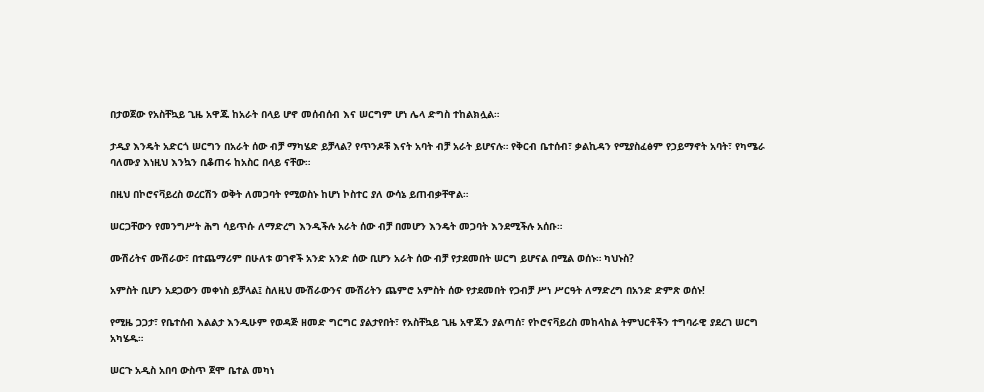በታወጀው የአስቸኳይ ጊዜ አዋጁ ከአራት በላይ ሆኖ መሰብሰብ እና ሠርግም ሆነ ሌላ ድግስ ተከልክሏል።

ታዲያ እንዴት አድርጎ ሠርግን በአራት ሰው ብቻ ማካሄድ ይቻላል? የጥንዶቹ እናት አባት ብቻ አራት ይሆናሉ። የቅርብ ቤተሰብ፣ ቃልኪዳን የሚያስፈፅም የኃይማኖት አባት፣ የካሜራ ባለሙያ እነዚህ እንኳን ቢቆጠሩ ከአስር በላይ ናቸው።

በዚህ በኮሮናቫይረስ ወረርሽን ወቅት ለመጋባት የሚወስኑ ከሆነ ኮስተር ያለ ውሳኔ ይጠብቃቸዋል።

ሠርጋቸውን የመንግሥት ሕግ ሳይጥሱ ለማድረግ እንዲችሉ አራት ሰው ብቻ በመሆን እንዴት መጋባት እንደሚችሉ አሰቡ።

ሙሽሪትና ሙሽራው፣ በተጨማሪም በሁለቱ ወገኖች አንድ አንድ ሰው ቢሆን አራት ሰው ብቻ የታደመበት ሠርግ ይሆናል በሚል ወሰኑ። ካህኑስ?

አምስት ቢሆን አደጋውን መቀነስ ይቻላል፤ ስለዚህ ሙሽራውንና ሙሽሪትን ጨምሮ አምስት ሰው የታደመበት የጋብቻ ሥነ ሥርዓት ለማድረግ በአንድ ድምጽ ወሰኑ!

የሚዜ ጋጋታ፣ የቤተሰብ እልልታ እንዲሁም የወዳጅ ዘመድ ግርግር ያልታየበት፣ የአስቸኳይ ጊዜ አዋጁን ያልጣሰ፣ የኮሮናቫይረስ መከላከል ትምህርቶችን ተግባራዊ ያደረገ ሠርግ አካሄዱ።

ሠርጉ አዲስ አበባ ውስጥ ጀሞ ቤተል መካነ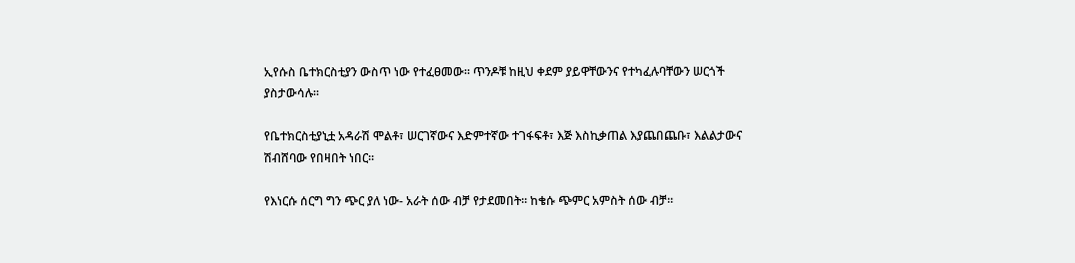ኢየሱስ ቤተክርስቲያን ውስጥ ነው የተፈፀመው። ጥንዶቹ ከዚህ ቀደም ያይዋቸውንና የተካፈሉባቸውን ሠርጎች ያስታውሳሉ።

የቤተክርስቲያኒቷ አዳራሽ ሞልቶ፣ ሠርገኛውና እድምተኛው ተገፋፍቶ፣ እጅ እስኪቃጠል እያጨበጨቡ፣ እልልታውና ሽብሸባው የበዛበት ነበር።

የእነርሱ ሰርግ ግን ጭር ያለ ነው- አራት ሰው ብቻ የታደመበት። ከቄሱ ጭምር አምስት ሰው ብቻ።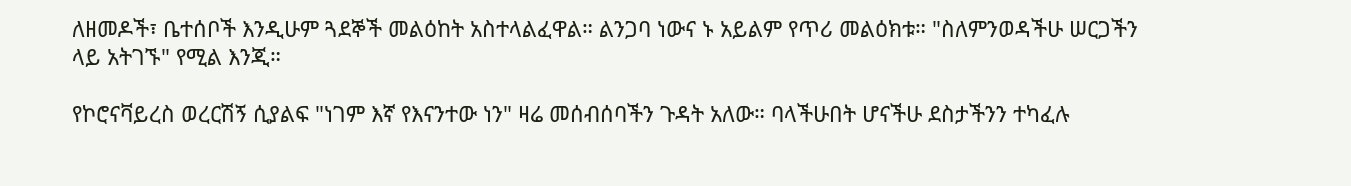ለዘመዶች፣ ቤተሰቦች እንዲሁም ጓደኞች መልዕከት አስተላልፈዋል። ልንጋባ ነውና ኑ አይልም የጥሪ መልዕክቱ። "ስለምንወዳችሁ ሠርጋችን ላይ አትገኙ" የሚል እንጂ።

የኮሮናቫይረስ ወረርሽኝ ሲያልፍ "ነገም እኛ የእናንተው ነን" ዛሬ መሰብሰባችን ጉዳት አለው። ባላችሁበት ሆናችሁ ደስታችንን ተካፈሉ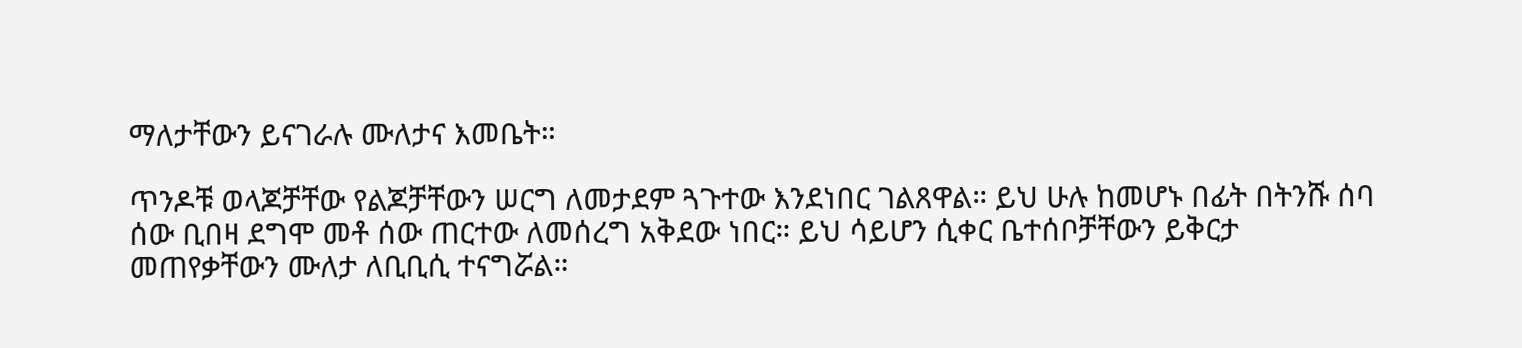ማለታቸውን ይናገራሉ ሙለታና እመቤት።

ጥንዶቹ ወላጆቻቸው የልጆቻቸውን ሠርግ ለመታደም ጓጉተው እንደነበር ገልጸዋል። ይህ ሁሉ ከመሆኑ በፊት በትንሹ ሰባ ሰው ቢበዛ ደግሞ መቶ ሰው ጠርተው ለመሰረግ አቅደው ነበር። ይህ ሳይሆን ሲቀር ቤተሰቦቻቸውን ይቅርታ መጠየቃቸውን ሙለታ ለቢቢሲ ተናግሯል።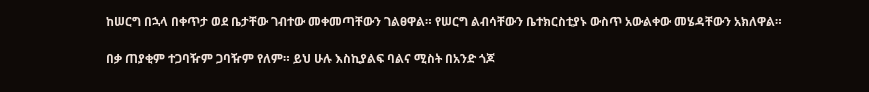ከሠርግ በኋላ በቀጥታ ወደ ቤታቸው ገብተው መቀመጣቸውን ገልፀዋል። የሠርግ ልብሳቸውን ቤተክርስቲያኑ ውስጥ አውልቀው መሄዳቸውን አክለዋል።

በቃ ጠያቂም ተጋባዥም ጋባዥም የለም። ይህ ሁሉ እስኪያልፍ ባልና ሚስት በአንድ ጎጆ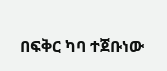በፍቅር ካባ ተጀቡነው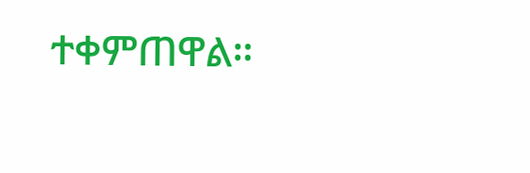ተቀምጠዋል።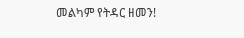መልካም የትዳር ዘመን!